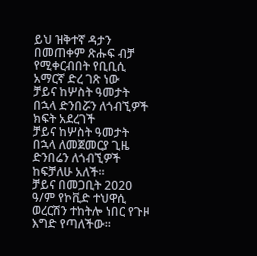ይህ ዝቅተኛ ዳታን በመጠቀም ጽሑፍ ብቻ የሚቀርብበት የቢቢሲ አማርኛ ድረ ገጽ ነው
ቻይና ከሦስት ዓመታት በኋላ ድንበሯን ለጎብኚዎች ክፍት አደረገች
ቻይና ከሦስት ዓመታት በኋላ ለመጀመርያ ጊዜ ድንበሬን ለጎብኚዎች ከፍቻለሁ አለች።
ቻይና በመጋቢት 2020 ዓ/ም የኮቪድ ተህዋሲ ወረርሽን ተከትሎ ነበር የጉዞ እግድ የጣለችው።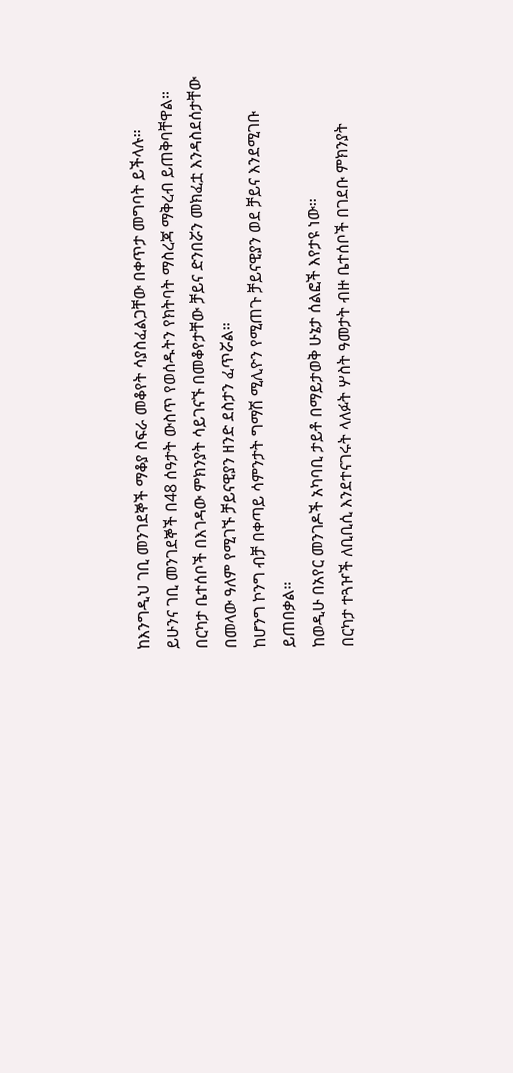ከእንግዲህ ገቢ መንገደኞች ማቆያ ስፍራ መቆየት ሳያስፈልጋቸው በቀጥታ መግባት ይችላሉ።
ይሁንና ገቢ መንገደኞች በ48 ሰዓታት ውስጥ የወሰዱትን የክትባት ማስረጃ ማቅረብ ይጠቅባቸዋል።
በርካታ ቤተሰቦች በእገዳው ምክንያት ሳይገናኙ በመቆየታቸው ቻይና ድንበሯን መክፈቷ እንዳስደሰታቸው በመላው ዓለም የሚገኙ ቻይናዊያን ዘንድ ደስታን ፈጥሯል።
ከሆንግ ኮንግ ብቻ በቀጣይ ሳምንታት ግማሽ ሚሊዮን የሚጠጉ ቻይናዊያን ወደ ቻይና እንደሚገቡ ይጠበቃል።
ከወዲሁ በአየር መንገዶች አካባቢ ታይቶ በማይታወቅ ሁኔታ ሰልፎች እየታዩ ነው።
በርካታ ተጓዦች ለቢቢሲ እንደተናገሩት ላለፉት ሦስት ዓመታት ብዙ ቤተሰቦች በገደቡ ምክንያት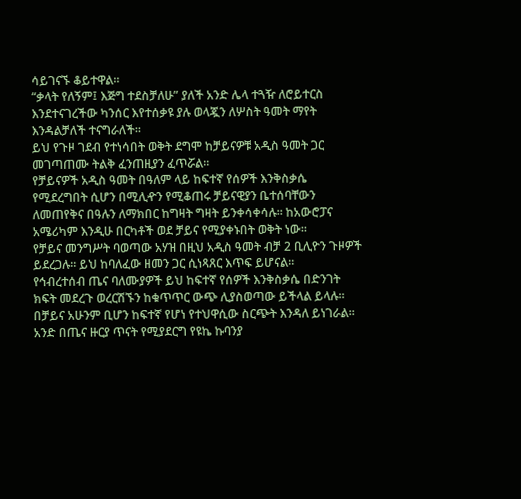ሳይገናኙ ቆይተዋል።
“ቃላት የለኝም፤ እጅግ ተደስቻለሁ” ያለች አንድ ሌላ ተጓዥ ለሮይተርስ እንደተናገረችው ካንሰር እየተሰቃዩ ያሉ ወላጇን ለሦስት ዓመት ማየት እንዳልቻለች ተናግራለች።
ይህ የጉዞ ገደብ የተነሳበት ወቅት ደግሞ ከቻይናዎቹ አዲስ ዓመት ጋር መገጣጠሙ ትልቅ ፈንጠዚያን ፈጥሯል።
የቻይናዎች አዲስ ዓመት በዓለም ላይ ከፍተኛ የሰዎች እንቅስቃሴ የሚደረግበት ሲሆን በሚሊዯን የሚቆጠሩ ቻይናዊያን ቤተሰባቸውን ለመጠየቅና በዓሉን ለማክበር ከግዛት ግዛት ይንቀሳቀሳሉ። ከአውሮፓና አሜሪካም እንዲሁ በርካቶች ወደ ቻይና የሚያቀኑበት ወቅት ነው።
የቻይና መንግሥት ባወጣው አሃዝ በዚህ አዲስ ዓመት ብቻ 2 ቢሊዮን ጉዞዎች ይደረጋሉ። ይህ ከባለፈው ዘመን ጋር ሲነጻጸር እጥፍ ይሆናል።
የኅብረተሰብ ጤና ባለሙያዎች ይህ ከፍተኛ የሰዎች እንቅስቃሴ በድንገት ክፍት መደረጉ ወረርሽኙን ከቁጥጥር ውጭ ሊያስወጣው ይችላል ይላሉ።
በቻይና አሁንም ቢሆን ከፍተኛ የሆነ የተህዋሲው ስርጭት እንዳለ ይነገራል።
አንድ በጤና ዙርያ ጥናት የሚያደርግ የዩኬ ኩባንያ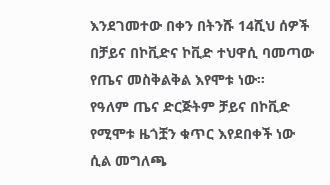እንደገመተው በቀን በትንሹ 14ሺህ ሰዎች በቻይና በኮቪድና ኮቪድ ተህዋሲ ባመጣው የጤና መስቅልቅል እየሞቱ ነው።
የዓለም ጤና ድርጅትም ቻይና በኮቪድ የሚሞቱ ዜጎቿን ቁጥር እየደበቀች ነው ሲል መግለጫ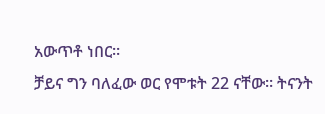አውጥቶ ነበር።
ቻይና ግን ባለፈው ወር የሞቱት 22 ናቸው። ትናንት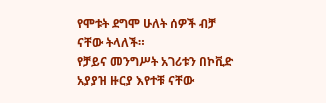የሞቱት ደግሞ ሁለት ሰዎች ብቻ ናቸው ትላለች።
የቻይና መንግሥት አገሪቱን በኮቪድ አያያዝ ዙርያ እየተቹ ናቸው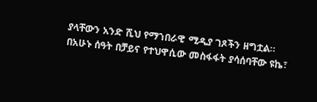ያላቸውን አንድ ሺህ የማኀበራዊ ሚዲያ ገጾችን ዘግቷል።
በአሁኑ ሰዓት በቻይና የተህዋሲው መስፋፋት ያሳሰባቸው ዩኬ፣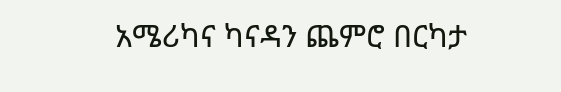አሜሪካና ካናዳን ጨምሮ በርካታ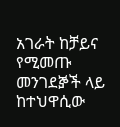አገራት ከቻይና የሚመጡ መንገደⶉች ላይ ከተህዋሲው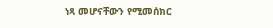ነጻ መሆናቸውን የሚመሰክር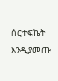ሰርተፍኬት እንዲያመጡ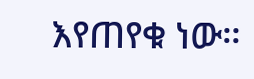እየጠየቁ ነው።